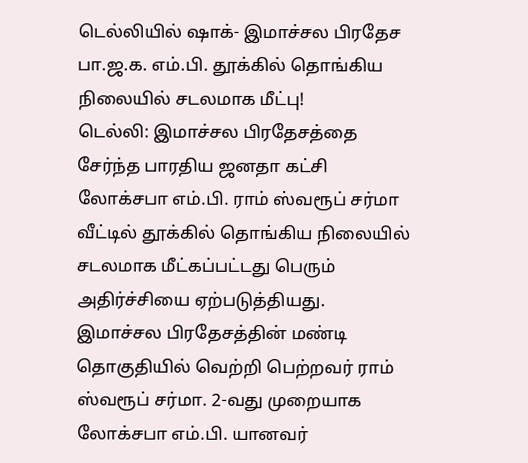டெல்லியில் ஷாக்- இமாச்சல பிரதேச பா.ஜ.க. எம்.பி. தூக்கில் தொங்கிய நிலையில் சடலமாக மீட்பு!
டெல்லி: இமாச்சல பிரதேசத்தை சேர்ந்த பாரதிய ஜனதா கட்சி லோக்சபா எம்.பி. ராம் ஸ்வரூப் சர்மா வீட்டில் தூக்கில் தொங்கிய நிலையில் சடலமாக மீட்கப்பட்டது பெரும் அதிர்ச்சியை ஏற்படுத்தியது.
இமாச்சல பிரதேசத்தின் மண்டி தொகுதியில் வெற்றி பெற்றவர் ராம் ஸ்வரூப் சர்மா. 2-வது முறையாக லோக்சபா எம்.பி. யானவர்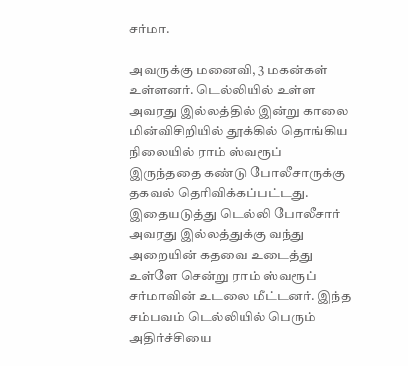சர்மா.

அவருக்கு மனைவி, 3 மகன்கள் உள்ளனர். டெல்லியில் உள்ள அவரது இல்லத்தில் இன்று காலை மின்விசிறியில் தூக்கில் தொங்கிய நிலையில் ராம் ஸ்வரூப் இருந்ததை கண்டு போலீசாருக்கு தகவல் தெரிவிக்கப்பட்டது.
இதையடுத்து டெல்லி போலீசார் அவரது இல்லத்துக்கு வந்து அறையின் கதவை உடைத்து உள்ளே சென்று ராம் ஸ்வரூப் சர்மாவின் உடலை மீட்டனர். இந்த சம்பவம் டெல்லியில் பெரும் அதிர்ச்சியை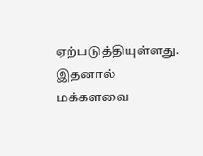ஏற்படுத்தியுள்ளது. இதனால் மக்களவை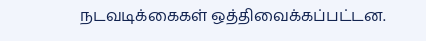நடவடிக்கைகள் ஒத்திவைக்கப்பட்டன.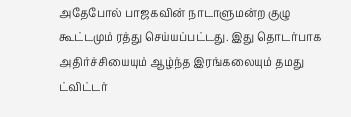அதேபோல் பாஜகவின் நாடாளுமன்ற குழு கூட்டமும் ரத்து செய்யப்பட்டது. இது தொடர்பாக அதிர்ச்சியையும் ஆழ்ந்த இரங்கலையும் தமது ட்விட்டர்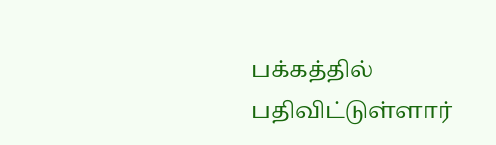பக்கத்தில் பதிவிட்டுள்ளார்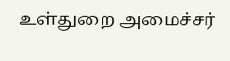உள்துறை அமைச்சர்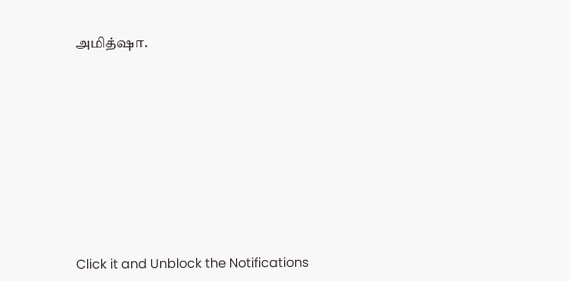அமித்ஷா.












Click it and Unblock the Notifications